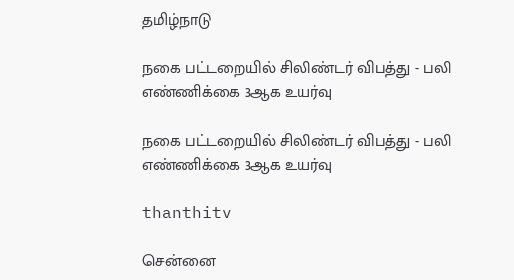தமிழ்நாடு

நகை பட்டறையில் சிலிண்டர் விபத்து - பலி எண்ணிக்கை 3ஆக உயர்வு

நகை பட்டறையில் சிலிண்டர் விபத்து - பலி எண்ணிக்கை 3ஆக உயர்வு

thanthitv

சென்னை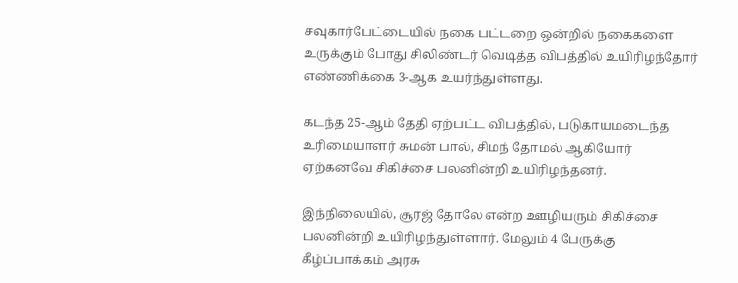சவுகார்பேட்டையில் நகை பட்டறை ஒன்றில் நகைகளை உருக்கும் போது சிலிண்டர் வெடித்த விபத்தில் உயிரிழந்தோர் எண்ணிக்கை 3-ஆக உயர்ந்துள்ளது.

கடந்த 25-ஆம் தேதி ஏற்பட்ட விபத்தில், படுகாயமடைந்த உரிமையாளர் சுமன் பால், சிமந் தோமல் ஆகியோர் ஏற்கனவே சிகிச்சை பலனின்றி உயிரிழந்தனர்.

இந்நிலையில், சூரஜ் தோலே என்ற ஊழியரும் சிகிச்சை பலனின்றி உயிரிழந்துள்ளார். மேலும் 4 பேருக்கு கீழ்ப்பாக்கம் அரசு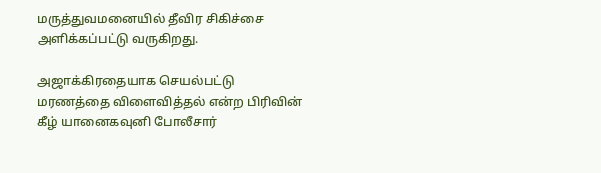மருத்துவமனையில் தீவிர சிகிச்சை அளிக்கப்பட்டு வருகிறது.

அஜாக்கிரதையாக செயல்பட்டு மரணத்தை விளைவித்தல் என்ற பிரிவின் கீழ் யானைகவுனி போலீசார்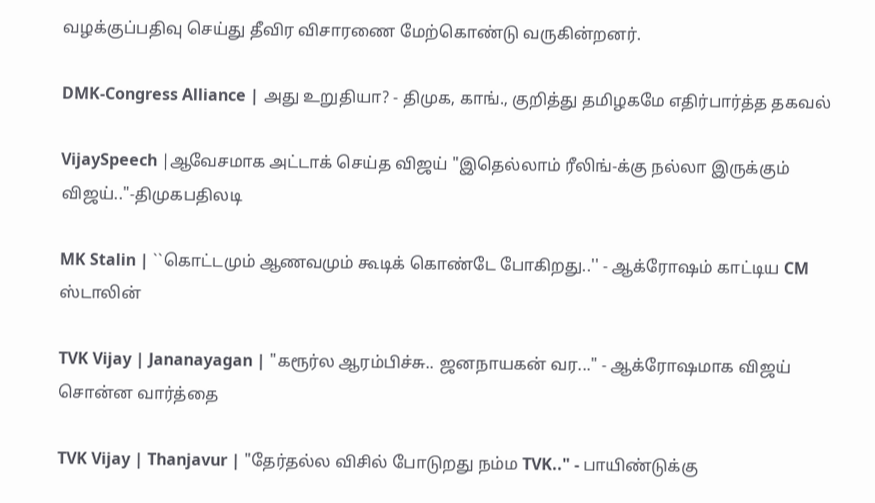வழக்குப்பதிவு செய்து தீவிர விசாரணை மேற்கொண்டு வருகின்றனர்.

DMK-Congress Alliance | அது உறுதியா? - திமுக, காங்., குறித்து தமிழகமே எதிர்பார்த்த தகவல்

VijaySpeech |ஆவேசமாக அட்டாக் செய்த விஜய் "இதெல்லாம் ரீலிங்-க்கு நல்லா இருக்கும் விஜய்.."-திமுகபதிலடி

MK Stalin | ``கொட்டமும் ஆணவமும் கூடிக் கொண்டே போகிறது..'' - ஆக்ரோஷம் காட்டிய CM ஸ்டாலின்

TVK Vijay | Jananayagan | "கரூர்ல ஆரம்பிச்சு.. ஜனநாயகன் வர..." - ஆக்ரோஷமாக விஜய் சொன்ன வார்த்தை

TVK Vijay | Thanjavur | "தேர்தல்ல விசில் போடுறது நம்ம TVK.." - பாயிண்டுக்கு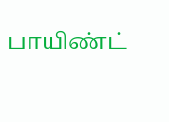பாயிண்ட்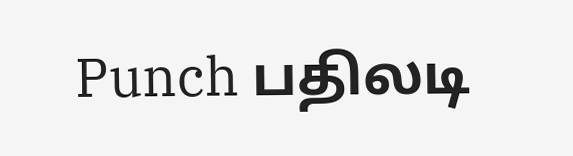Punch பதிலடி